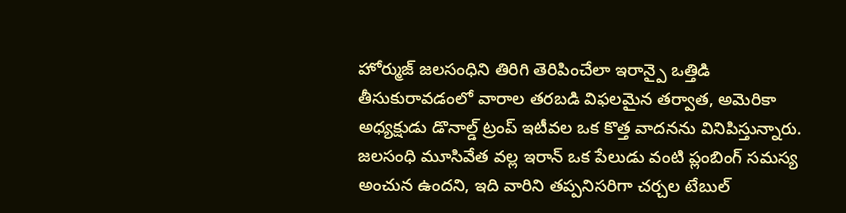హోర్ముజ్ జలసంధిని తిరిగి తెరిపించేలా ఇరాన్పై ఒత్తిడి తీసుకురావడంలో వారాల తరబడి విఫలమైన తర్వాత, అమెరికా అధ్యక్షుడు డొనాల్డ్ ట్రంప్ ఇటీవల ఒక కొత్త వాదనను వినిపిస్తున్నారు.
జలసంధి మూసివేత వల్ల ఇరాన్ ఒక పేలుడు వంటి ప్లంబింగ్ సమస్య అంచున ఉందని, ఇది వారిని తప్పనిసరిగా చర్చల టేబుల్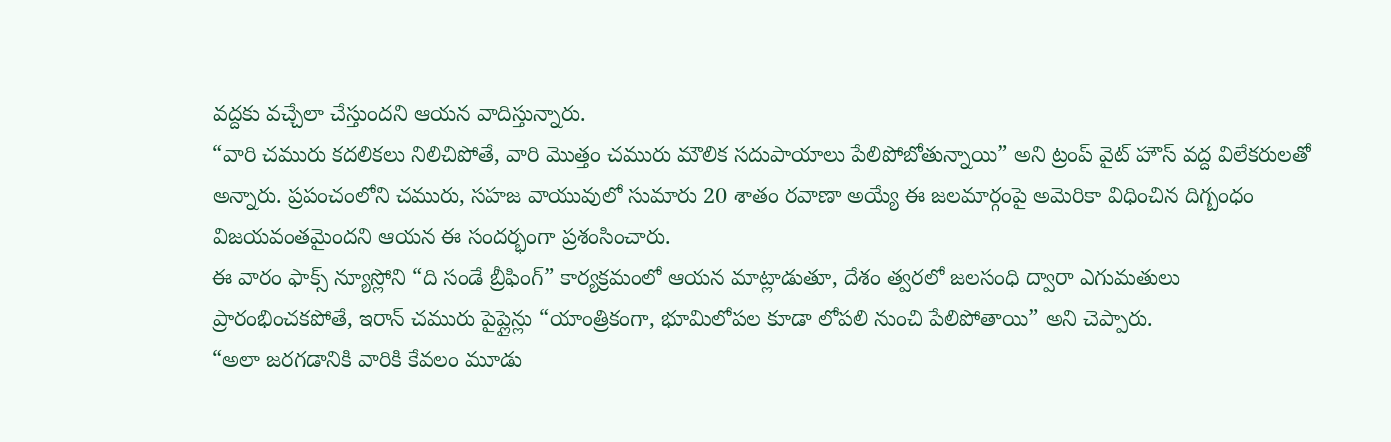వద్దకు వచ్చేలా చేస్తుందని ఆయన వాదిస్తున్నారు.
“వారి చమురు కదలికలు నిలిచిపోతే, వారి మొత్తం చమురు మౌలిక సదుపాయాలు పేలిపోబోతున్నాయి” అని ట్రంప్ వైట్ హౌస్ వద్ద విలేకరులతో అన్నారు. ప్రపంచంలోని చమురు, సహజ వాయువులో సుమారు 20 శాతం రవాణా అయ్యే ఈ జలమార్గంపై అమెరికా విధించిన దిగ్బంధం విజయవంతమైందని ఆయన ఈ సందర్భంగా ప్రశంసించారు.
ఈ వారం ఫాక్స్ న్యూస్లోని “ది సండే బ్రీఫింగ్” కార్యక్రమంలో ఆయన మాట్లాడుతూ, దేశం త్వరలో జలసంధి ద్వారా ఎగుమతులు ప్రారంభించకపోతే, ఇరాన్ చమురు పైప్లైన్లు “యాంత్రికంగా, భూమిలోపల కూడా లోపలి నుంచి పేలిపోతాయి” అని చెప్పారు.
“అలా జరగడానికి వారికి కేవలం మూడు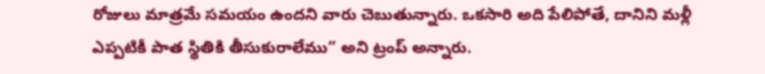రోజులు మాత్రమే సమయం ఉందని వారు చెబుతున్నారు. ఒకసారి అది పేలిపోతే, దానిని మళ్లీ ఎప్పటికీ పాత స్థితికి తీసుకురాలేము” అని ట్రంప్ అన్నారు.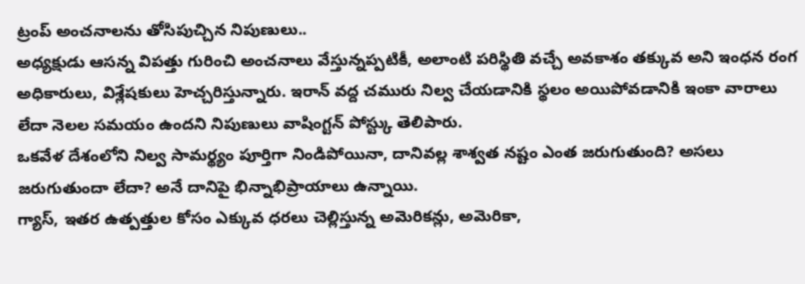ట్రంప్ అంచనాలను తోసిపుచ్చిన నిపుణులు..
అధ్యక్షుడు ఆసన్న విపత్తు గురించి అంచనాలు వేస్తున్నప్పటికీ, అలాంటి పరిస్థితి వచ్చే అవకాశం తక్కువ అని ఇంధన రంగ అధికారులు, విశ్లేషకులు హెచ్చరిస్తున్నారు. ఇరాన్ వద్ద చమురు నిల్వ చేయడానికి స్థలం అయిపోవడానికి ఇంకా వారాలు లేదా నెలల సమయం ఉందని నిపుణులు వాషింగ్టన్ పోస్ట్కు తెలిపారు.
ఒకవేళ దేశంలోని నిల్వ సామర్థ్యం పూర్తిగా నిండిపోయినా, దానివల్ల శాశ్వత నష్టం ఎంత జరుగుతుంది? అసలు జరుగుతుందా లేదా? అనే దానిపై భిన్నాభిప్రాయాలు ఉన్నాయి.
గ్యాస్, ఇతర ఉత్పత్తుల కోసం ఎక్కువ ధరలు చెల్లిస్తున్న అమెరికన్లు, అమెరికా,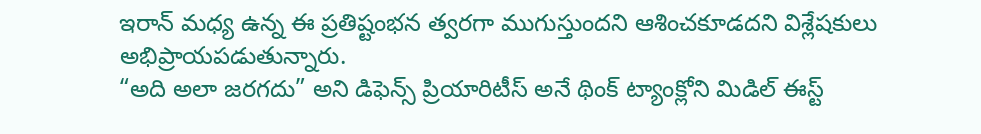ఇరాన్ మధ్య ఉన్న ఈ ప్రతిష్టంభన త్వరగా ముగుస్తుందని ఆశించకూడదని విశ్లేషకులు అభిప్రాయపడుతున్నారు.
“అది అలా జరగదు” అని డిఫెన్స్ ప్రియారిటీస్ అనే థింక్ ట్యాంక్లోని మిడిల్ ఈస్ట్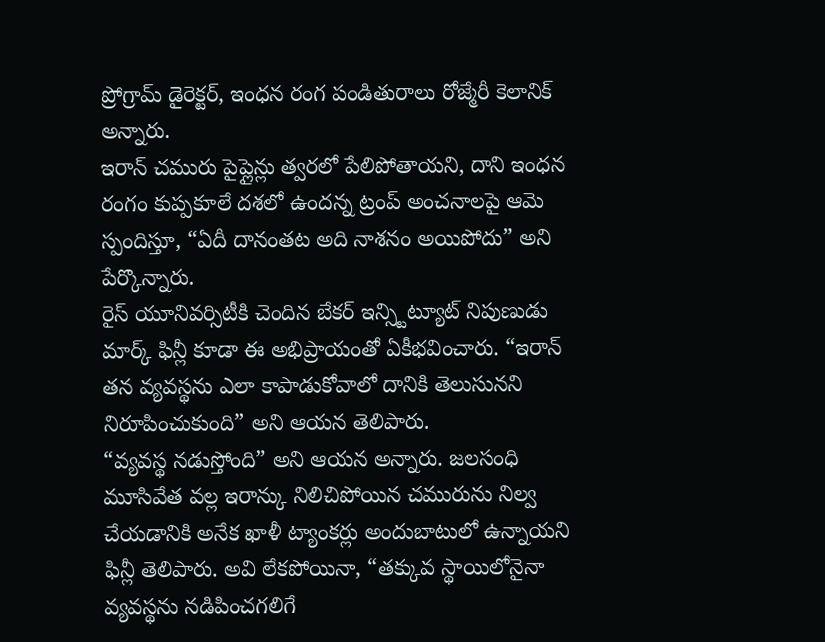ప్రోగ్రామ్ డైరెక్టర్, ఇంధన రంగ పండితురాలు రోజ్మేరీ కెలానిక్ అన్నారు.
ఇరాన్ చమురు పైప్లైన్లు త్వరలో పేలిపోతాయని, దాని ఇంధన రంగం కుప్పకూలే దశలో ఉందన్న ట్రంప్ అంచనాలపై ఆమె స్పందిస్తూ, “ఏదీ దానంతట అది నాశనం అయిపోదు” అని పేర్కొన్నారు.
రైస్ యూనివర్సిటీకి చెందిన బేకర్ ఇన్స్టిట్యూట్ నిపుణుడు మార్క్ ఫిన్లీ కూడా ఈ అభిప్రాయంతో ఏకీభవించారు. “ఇరాన్ తన వ్యవస్థను ఎలా కాపాడుకోవాలో దానికి తెలుసునని నిరూపించుకుంది” అని ఆయన తెలిపారు.
“వ్యవస్థ నడుస్తోంది” అని ఆయన అన్నారు. జలసంధి మూసివేత వల్ల ఇరాన్కు నిలిచిపోయిన చమురును నిల్వ చేయడానికి అనేక ఖాళీ ట్యాంకర్లు అందుబాటులో ఉన్నాయని ఫిన్లీ తెలిపారు. అవి లేకపోయినా, “తక్కువ స్థాయిలోనైనా వ్యవస్థను నడిపించగలిగే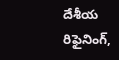దేశీయ రిఫైనింగ్,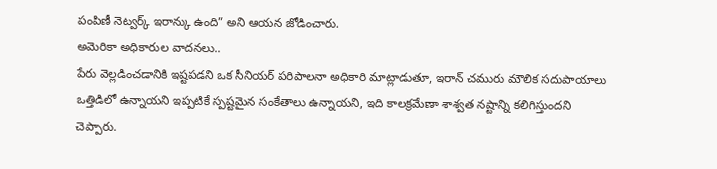పంపిణీ నెట్వర్క్ ఇరాన్కు ఉంది” అని ఆయన జోడించారు.
అమెరికా అధికారుల వాదనలు..
పేరు వెల్లడించడానికి ఇష్టపడని ఒక సీనియర్ పరిపాలనా అధికారి మాట్లాడుతూ, ఇరాన్ చమురు మౌలిక సదుపాయాలు ఒత్తిడిలో ఉన్నాయని ఇప్పటికే స్పష్టమైన సంకేతాలు ఉన్నాయని, ఇది కాలక్రమేణా శాశ్వత నష్టాన్ని కలిగిస్తుందని చెప్పారు.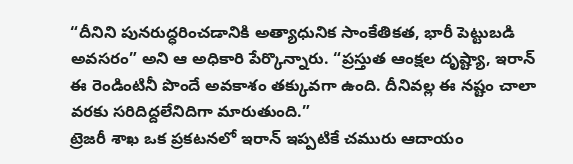“దీనిని పునరుద్ధరించడానికి అత్యాధునిక సాంకేతికత, భారీ పెట్టుబడి అవసరం” అని ఆ అధికారి పేర్కొన్నారు. “ప్రస్తుత ఆంక్షల దృష్ట్యా, ఇరాన్ ఈ రెండింటినీ పొందే అవకాశం తక్కువగా ఉంది. దీనివల్ల ఈ నష్టం చాలా వరకు సరిదిద్దలేనిదిగా మారుతుంది.”
ట్రెజరీ శాఖ ఒక ప్రకటనలో ఇరాన్ ఇప్పటికే చమురు ఆదాయం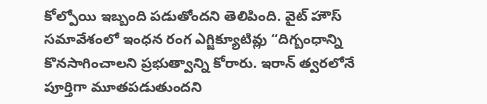కోల్పోయి ఇబ్బంది పడుతోందని తెలిపింది. వైట్ హౌస్ సమావేశంలో ఇంధన రంగ ఎగ్జిక్యూటివ్లు “దిగ్బంధాన్ని కొనసాగించాలని ప్రభుత్వాన్ని కోరారు. ఇరాన్ త్వరలోనే పూర్తిగా మూతపడుతుందని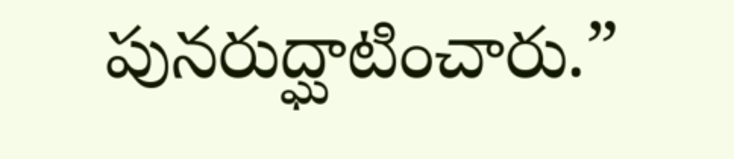పునరుద్ఘాటించారు.”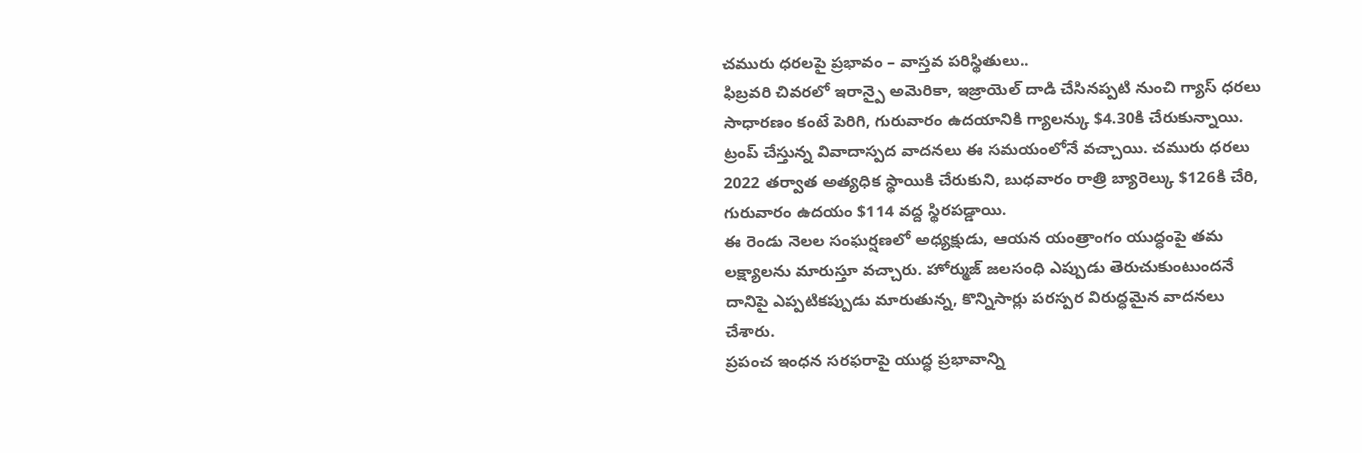చమురు ధరలపై ప్రభావం – వాస్తవ పరిస్థితులు..
ఫిబ్రవరి చివరలో ఇరాన్పై అమెరికా, ఇజ్రాయెల్ దాడి చేసినప్పటి నుంచి గ్యాస్ ధరలు సాధారణం కంటే పెరిగి, గురువారం ఉదయానికి గ్యాలన్కు $4.30కి చేరుకున్నాయి.
ట్రంప్ చేస్తున్న వివాదాస్పద వాదనలు ఈ సమయంలోనే వచ్చాయి. చమురు ధరలు 2022 తర్వాత అత్యధిక స్థాయికి చేరుకుని, బుధవారం రాత్రి బ్యారెల్కు $126కి చేరి, గురువారం ఉదయం $114 వద్ద స్థిరపడ్డాయి.
ఈ రెండు నెలల సంఘర్షణలో అధ్యక్షుడు, ఆయన యంత్రాంగం యుద్ధంపై తమ లక్ష్యాలను మారుస్తూ వచ్చారు. హోర్ముజ్ జలసంధి ఎప్పుడు తెరుచుకుంటుందనే దానిపై ఎప్పటికప్పుడు మారుతున్న, కొన్నిసార్లు పరస్పర విరుద్ధమైన వాదనలు చేశారు.
ప్రపంచ ఇంధన సరఫరాపై యుద్ధ ప్రభావాన్ని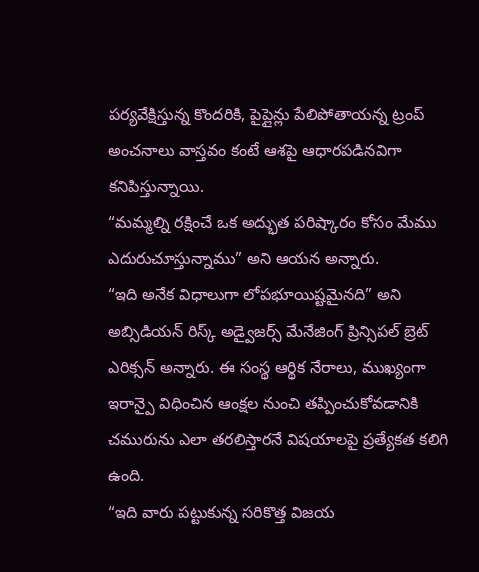పర్యవేక్షిస్తున్న కొందరికి, పైప్లైన్లు పేలిపోతాయన్న ట్రంప్ అంచనాలు వాస్తవం కంటే ఆశపై ఆధారపడినవిగా కనిపిస్తున్నాయి.
“మమ్మల్ని రక్షించే ఒక అద్భుత పరిష్కారం కోసం మేము ఎదురుచూస్తున్నాము” అని ఆయన అన్నారు.
“ఇది అనేక విధాలుగా లోపభూయిష్టమైనది” అని అబ్సిడియన్ రిస్క్ అడ్వైజర్స్ మేనేజింగ్ ప్రిన్సిపల్ బ్రెట్ ఎరిక్సన్ అన్నారు. ఈ సంస్థ ఆర్థిక నేరాలు, ముఖ్యంగా ఇరాన్పై విధించిన ఆంక్షల నుంచి తప్పించుకోవడానికి చమురును ఎలా తరలిస్తారనే విషయాలపై ప్రత్యేకత కలిగి ఉంది.
“ఇది వారు పట్టుకున్న సరికొత్త విజయ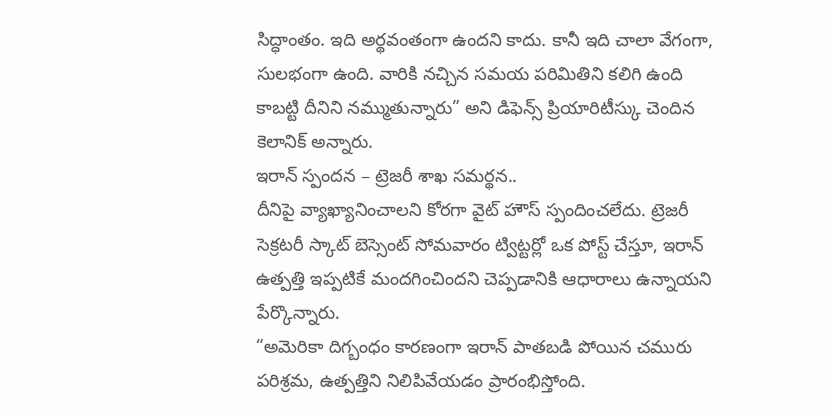సిద్ధాంతం. ఇది అర్థవంతంగా ఉందని కాదు. కానీ ఇది చాలా వేగంగా, సులభంగా ఉంది. వారికి నచ్చిన సమయ పరిమితిని కలిగి ఉంది కాబట్టి దీనిని నమ్ముతున్నారు” అని డిఫెన్స్ ప్రియారిటీస్కు చెందిన కెలానిక్ అన్నారు.
ఇరాన్ స్పందన – ట్రెజరీ శాఖ సమర్థన..
దీనిపై వ్యాఖ్యానించాలని కోరగా వైట్ హౌస్ స్పందించలేదు. ట్రెజరీ సెక్రటరీ స్కాట్ బెస్సెంట్ సోమవారం ట్విట్టర్లో ఒక పోస్ట్ చేస్తూ, ఇరాన్ ఉత్పత్తి ఇప్పటికే మందగించిందని చెప్పడానికి ఆధారాలు ఉన్నాయని పేర్కొన్నారు.
“అమెరికా దిగ్బంధం కారణంగా ఇరాన్ పాతబడి పోయిన చమురు పరిశ్రమ, ఉత్పత్తిని నిలిపివేయడం ప్రారంభిస్తోంది.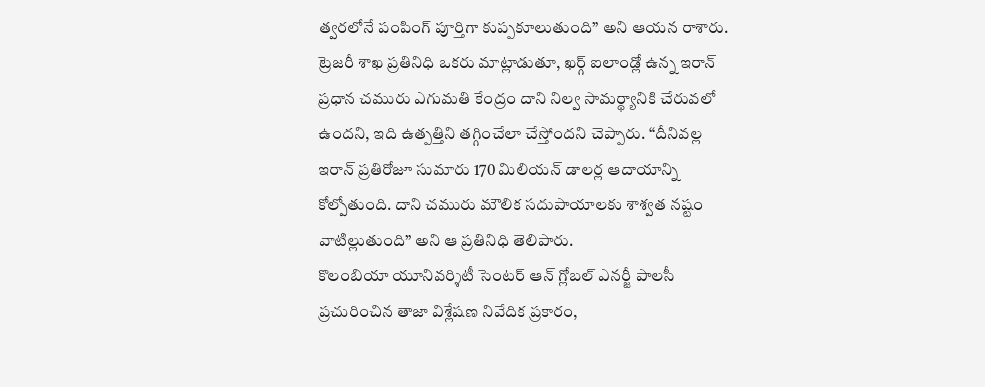త్వరలోనే పంపింగ్ పూర్తిగా కుప్పకూలుతుంది” అని ఆయన రాశారు.
ట్రెజరీ శాఖ ప్రతినిధి ఒకరు మాట్లాడుతూ, ఖర్గ్ ఐలాండ్లో ఉన్న ఇరాన్ ప్రధాన చమురు ఎగుమతి కేంద్రం దాని నిల్వ సామర్థ్యానికి చేరువలో ఉందని, ఇది ఉత్పత్తిని తగ్గించేలా చేస్తోందని చెప్పారు. “దీనివల్ల ఇరాన్ ప్రతిరోజూ సుమారు 170 మిలియన్ డాలర్ల ఆదాయాన్ని కోల్పోతుంది. దాని చమురు మౌలిక సదుపాయాలకు శాశ్వత నష్టం వాటిల్లుతుంది” అని ఆ ప్రతినిధి తెలిపారు.
కొలంబియా యూనివర్శిటీ సెంటర్ ఆన్ గ్లోబల్ ఎనర్జీ పాలసీ ప్రచురించిన తాజా విశ్లేషణ నివేదిక ప్రకారం,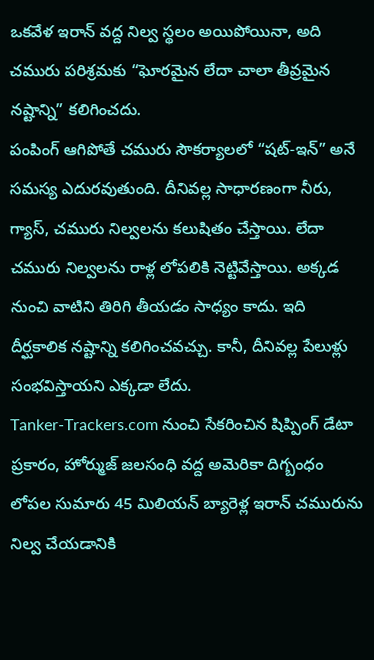ఒకవేళ ఇరాన్ వద్ద నిల్వ స్థలం అయిపోయినా, అది చమురు పరిశ్రమకు “ఘోరమైన లేదా చాలా తీవ్రమైన నష్టాన్ని” కలిగించదు.
పంపింగ్ ఆగిపోతే చమురు సౌకర్యాలలో “షట్-ఇన్” అనే సమస్య ఎదురవుతుంది. దీనివల్ల సాధారణంగా నీరు, గ్యాస్, చమురు నిల్వలను కలుషితం చేస్తాయి. లేదా చమురు నిల్వలను రాళ్ల లోపలికి నెట్టివేస్తాయి. అక్కడ నుంచి వాటిని తిరిగి తీయడం సాధ్యం కాదు. ఇది దీర్ఘకాలిక నష్టాన్ని కలిగించవచ్చు. కానీ, దీనివల్ల పేలుళ్లు సంభవిస్తాయని ఎక్కడా లేదు.
Tanker-Trackers.com నుంచి సేకరించిన షిప్పింగ్ డేటా ప్రకారం, హోర్ముజ్ జలసంధి వద్ద అమెరికా దిగ్బంధం లోపల సుమారు 45 మిలియన్ బ్యారెళ్ల ఇరాన్ చమురును నిల్వ చేయడానికి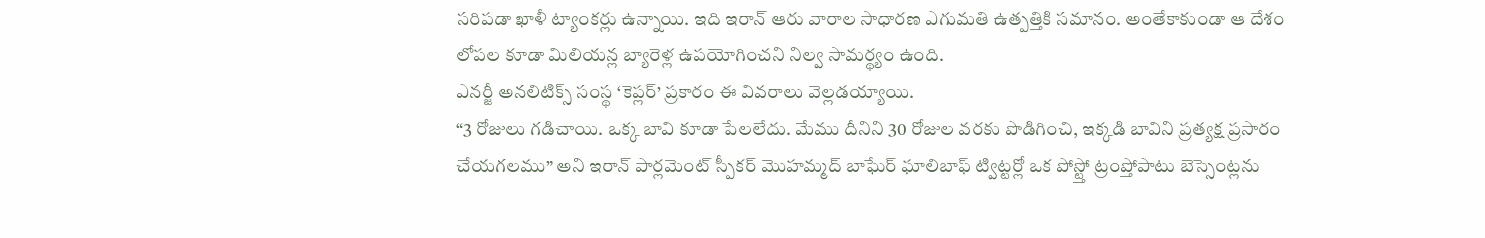సరిపడా ఖాళీ ట్యాంకర్లు ఉన్నాయి. ఇది ఇరాన్ ఆరు వారాల సాధారణ ఎగుమతి ఉత్పత్తికి సమానం. అంతేకాకుండా ఆ దేశం లోపల కూడా మిలియన్ల బ్యారెళ్ల ఉపయోగించని నిల్వ సామర్థ్యం ఉంది.
ఎనర్జీ అనలిటిక్స్ సంస్థ ‘కెప్లర్’ ప్రకారం ఈ వివరాలు వెల్లడయ్యాయి.
“3 రోజులు గడిచాయి. ఒక్క బావి కూడా పేలలేదు. మేము దీనిని 30 రోజుల వరకు పొడిగించి, ఇక్కడి బావిని ప్రత్యక్ష ప్రసారం చేయగలము” అని ఇరాన్ పార్లమెంట్ స్పీకర్ మొహమ్మద్ బాఘేర్ ఘాలిబాఫ్ ట్విట్టర్లో ఒక పోస్ట్తో ట్రంప్తోపాటు బెస్సెంట్లను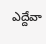ఎద్దేవా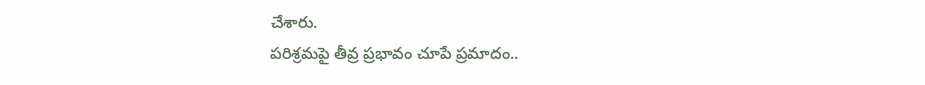చేశారు.
పరిశ్రమపై తీవ్ర ప్రభావం చూపే ప్రమాదం..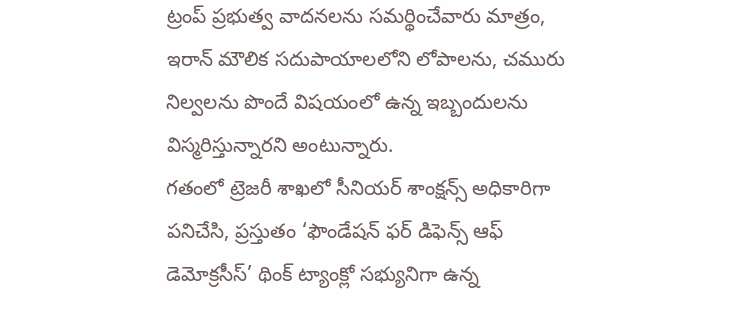ట్రంప్ ప్రభుత్వ వాదనలను సమర్థించేవారు మాత్రం, ఇరాన్ మౌలిక సదుపాయాలలోని లోపాలను, చమురు నిల్వలను పొందే విషయంలో ఉన్న ఇబ్బందులను విస్మరిస్తున్నారని అంటున్నారు.
గతంలో ట్రెజరీ శాఖలో సీనియర్ శాంక్షన్స్ అధికారిగా పనిచేసి, ప్రస్తుతం ‘ఫౌండేషన్ ఫర్ డిఫెన్స్ ఆఫ్ డెమోక్రసీస్’ థింక్ ట్యాంక్లో సభ్యునిగా ఉన్న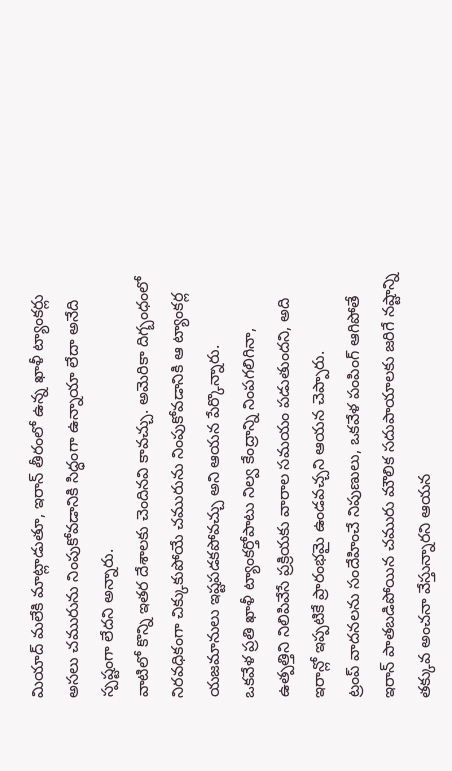మియాద్ మలేకి మాట్లాడుతూ, ఇరాన్ తీరంలో ఉన్న ఖాళీ ట్యాంకర్లు అసలు చమురును నింపుకోవడానికి సిద్ధంగా ఉన్నాయా లేదా అనేది స్పష్టంగా లేదని అన్నారు.
వాటిలో కొన్ని ఇతర దేశాలకు చెందినవి కావచ్చు. అమెరికా దిగ్బంధంలో నిరవధికంగా చిక్కుకుపోయే చమురును నింపుకోవడానికి ఆ ట్యాంకర్ల యజమానులు ఇష్టపడకపోవచ్చు అని ఆయన పేర్కొన్నారు.
ఒకవేళ ప్రతి ఖాళీ ట్యాంకర్తోపాటు నిల్వ కేంద్రాన్ని నింపగలిగినా, ఉత్పత్తిని నిలిపివేసే ప్రక్రియకు వారాల సమయం పడుతుందని, అది ఇరాన్లో ఇప్పటికే ప్రారంభమై ఉండవచ్చని ఆయన చెప్పారు.
ట్రంప్ వాదనలను సందేహించే నిపుణులు, ఒకవేళ పంపింగ్ ఆగిపోతే ఇరాన్ పాతబడిపోయిన చమురు మౌలిక సదుపాయాలకు జరిగే నష్టాన్ని తక్కువ అంచనా వేస్తున్నారని ఆయన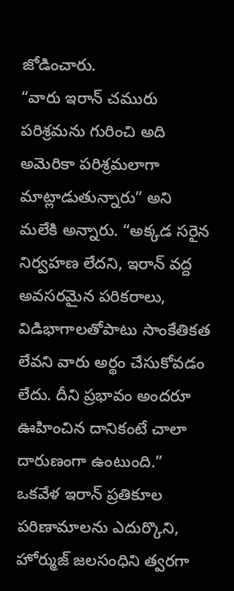జోడించారు.
“వారు ఇరాన్ చమురు పరిశ్రమను గురించి అది అమెరికా పరిశ్రమలాగా మాట్లాడుతున్నారు” అని మలేకి అన్నారు. “అక్కడ సరైన నిర్వహణ లేదని, ఇరాన్ వద్ద అవసరమైన పరికరాలు, విడిభాగాలతోపాటు సాంకేతికత లేవని వారు అర్థం చేసుకోవడం లేదు. దీని ప్రభావం అందరూ ఊహించిన దానికంటే చాలా దారుణంగా ఉంటుంది.”
ఒకవేళ ఇరాన్ ప్రతికూల పరిణామాలను ఎదుర్కొని, హోర్ముజ్ జలసంధిని త్వరగా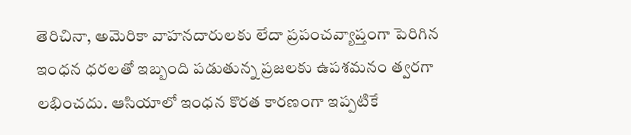తెరిచినా, అమెరికా వాహనదారులకు లేదా ప్రపంచవ్యాప్తంగా పెరిగిన ఇంధన ధరలతో ఇబ్బంది పడుతున్న ప్రజలకు ఉపశమనం త్వరగా లభించదు. ఆసియాలో ఇంధన కొరత కారణంగా ఇప్పటికే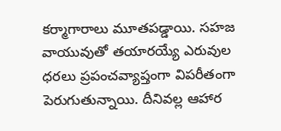కర్మాగారాలు మూతపడ్డాయి. సహజ వాయువుతో తయారయ్యే ఎరువుల ధరలు ప్రపంచవ్యాప్తంగా విపరీతంగా పెరుగుతున్నాయి. దీనివల్ల ఆహార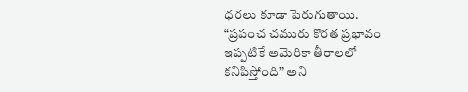ధరలు కూడా పెరుగుతాయి.
“ప్రపంచ చమురు కొరత ప్రభావం ఇప్పటికే అమెరికా తీరాలలో కనిపిస్తోంది” అని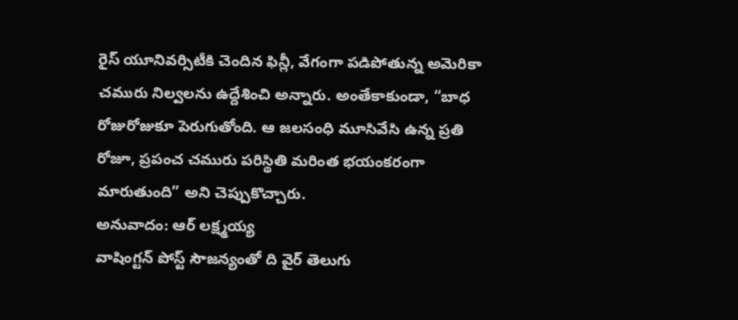రైస్ యూనివర్సిటీకి చెందిన ఫిన్లీ, వేగంగా పడిపోతున్న అమెరికా చమురు నిల్వలను ఉద్దేశించి అన్నారు. అంతేకాకుండా, “బాధ రోజురోజుకూ పెరుగుతోంది. ఆ జలసంధి మూసివేసి ఉన్న ప్రతి రోజూ, ప్రపంచ చమురు పరిస్థితి మరింత భయంకరంగా మారుతుంది” అని చెప్పుకొచ్చారు.
అనువాదం: ఆర్ లక్ష్మయ్య
వాషింగ్టన్ పోస్ట్ సౌజన్యంతో ది వైర్ తెలుగు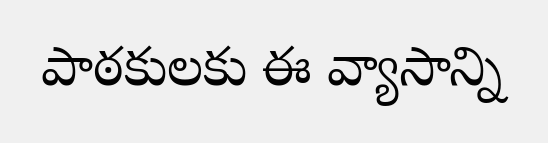పాఠకులకు ఈ వ్యాసాన్ని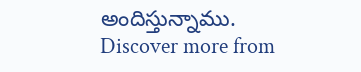అందిస్తున్నాము.
Discover more from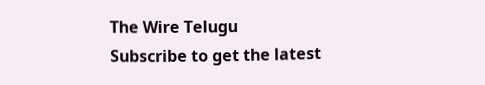The Wire Telugu
Subscribe to get the latest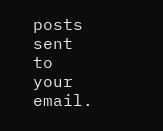posts sent to your email.